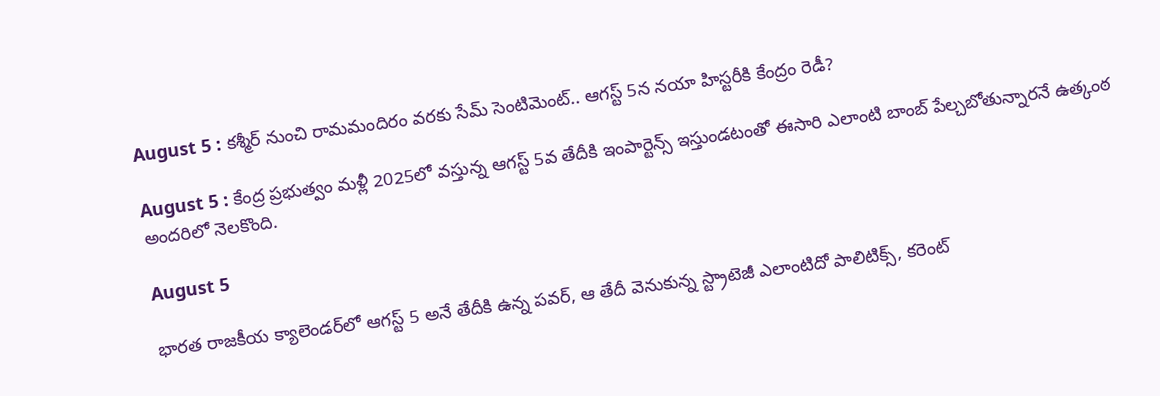August 5 : కశ్మీర్ నుంచి రామమందిరం వరకు సేమ్ సెంటిమెంట్.. ఆగస్ట్ 5న నయా హిస్టరీకి కేంద్రం రెడీ?

August 5 : కేంద్ర ప్రభుత్వం మళ్లీ 2025లో వస్తున్న ఆగస్ట్ 5వ తేదీకి ఇంపార్టెన్స్ ఇస్తుండటంతో ఈసారి ఎలాంటి బాంబ్ పేల్చబోతున్నారనే ఉత్కంఠ అందరిలో నెలకొంది.

August 5

భారత రాజకీయ క్యాలెండర్‌లో ఆగస్ట్ 5 అనే తేదీకి ఉన్న పవర్, ఆ తేదీ వెనుకున్న స్ట్రాటెజీ ఎలాంటిదో పాలిటిక్స్‌, కరెంట్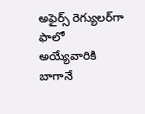అఫైర్స్‌ రెగ్యులర్‌గా ఫాలో అయ్యేవారికి బాగానే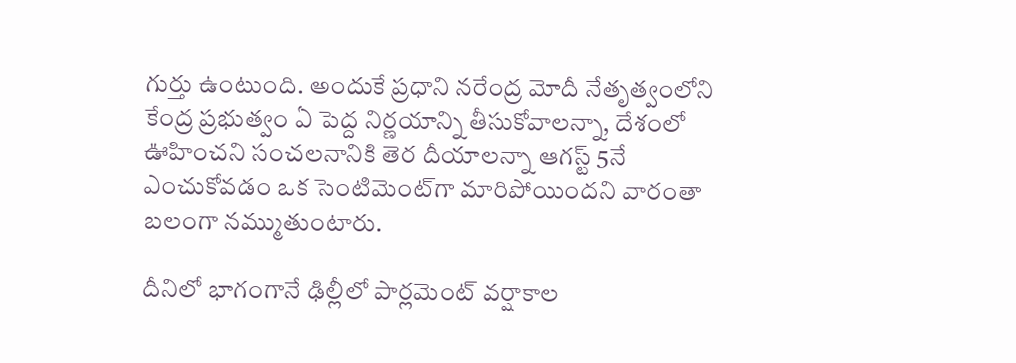గుర్తు ఉంటుంది. అందుకే ప్రధాని నరేంద్ర మోదీ నేతృత్వంలోని కేంద్ర ప్రభుత్వం ఏ పెద్ద నిర్ణయాన్ని తీసుకోవాలన్నా, దేశంలో ఊహించని సంచలనానికి తెర దీయాలన్నా ఆగస్ట్ 5నే ఎంచుకోవడం ఒక సెంటిమెంట్‌గా మారిపోయిందని వారంతా బలంగా నమ్ముతుంటారు.

దీనిలో భాగంగానే ఢిల్లీలో పార్లమెంట్ వర్షాకాల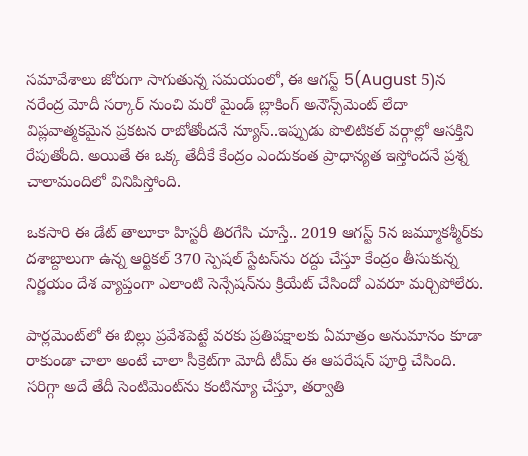సమావేశాలు జోరుగా సాగుతున్న సమయంలో, ఈ ఆగస్ట్ 5(August 5)న నరేంద్ర మోదీ సర్కార్ నుంచి మరో మైండ్ బ్లాకింగ్ అనౌన్స్‌మెంట్ లేదా విప్లవాత్మకమైన ప్రకటన రాబోతోందనే న్యూస్..ఇప్పుడు పొలిటికల్ వర్గాల్లో ఆసక్తిని రేపుతోంది. అయితే ఈ ఒక్క తేదీకే కేంద్రం ఎందుకంత ప్రాధాన్యత ఇస్తోందనే ప్రశ్న చాలామందిలో వినిపిస్తోంది.

ఒకసారి ఈ డేట్ తాలూకా హిస్టరీ తిరగేసి చూస్తే.. 2019 ఆగస్ట్ 5న జమ్మూకశ్మీర్‌కు దశాబ్దాలుగా ఉన్న ఆర్టికల్ 370 స్పెషల్ స్టేటస్‌ను రద్దు చేస్తూ కేంద్రం తీసుకున్న నిర్ణయం దేశ వ్యాప్తంగా ఎలాంటి సెన్సేషన్‌ను క్రియేట్ చేసిందో ఎవరూ మర్చిపోలేరు.

పార్లమెంట్‌లో ఈ బిల్లు ప్రవేశపెట్టే వరకు ప్రతిపక్షాలకు ఏమాత్రం అనుమానం కూడా రాకుండా చాలా అంటే చాలా సీక్రెట్‌గా మోదీ టీమ్ ఈ ఆపరేషన్ పూర్తి చేసింది. సరిగ్గా అదే తేదీ సెంటిమెంట్‌ను కంటిన్యూ చేస్తూ, తర్వాతి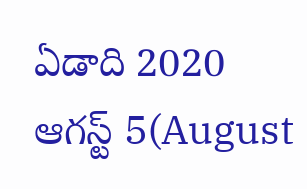ఏడాది 2020 ఆగస్ట్ 5(August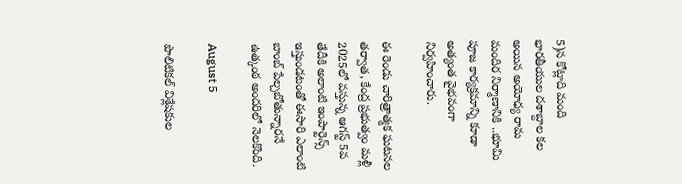5)న కోట్లాది మంది భారతీయుల దశాబ్దాల కల అయిన అయోధ్య రామ మందిర నిర్మాణానికి ..భూమి పూజ కార్యక్రమాన్ని కూడా అత్యంత వైభవంగా నిర్వహించారు.

ఈ రెండు చారిత్రాత్మక ఘటనల తర్వాత, కేంద్ర ప్రభుత్వం మళ్లీ 2025లో వస్తున్న ఆగస్ట్ 5వ తేదీకి అలాంటి ఇంపార్టెన్స్ ఇస్తుండటంతో ఈసారి ఎలాంటి బాంబ్ పేల్చబోతున్నారనే ఉత్కంఠ అందరిలో నెలకొంది.

August 5

పొలిటికల్ విశ్లేషకుల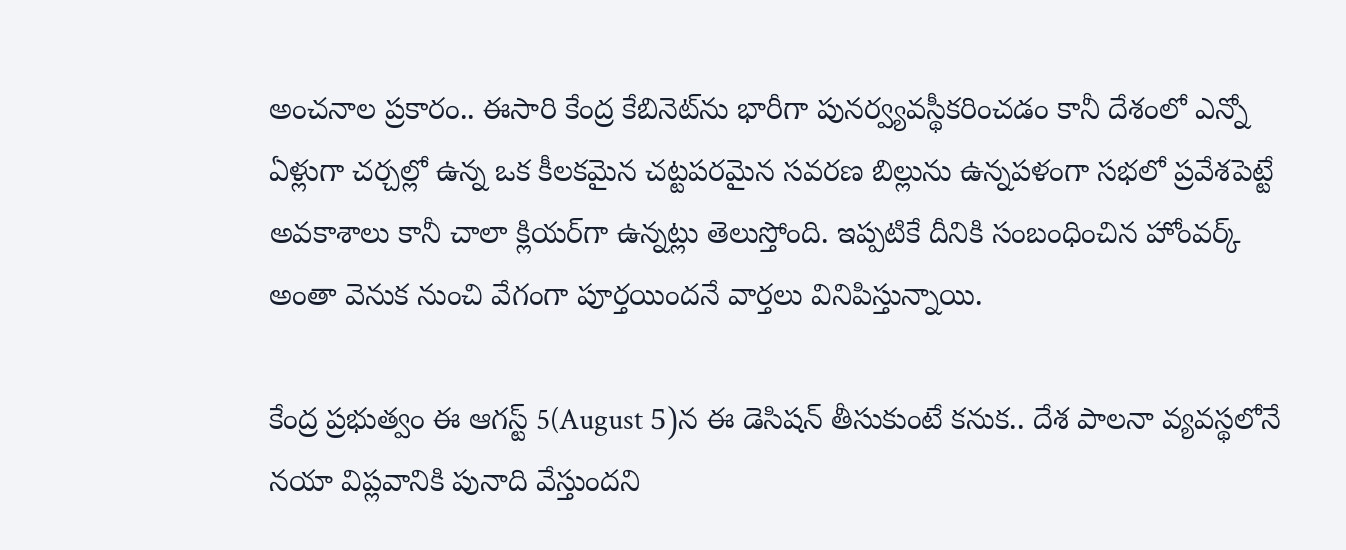అంచనాల ప్రకారం.. ఈసారి కేంద్ర కేబినెట్‌ను భారీగా పునర్వ్యవస్థీకరించడం కానీ దేశంలో ఎన్నో ఏళ్లుగా చర్చల్లో ఉన్న ఒక కీలకమైన చట్టపరమైన సవరణ బిల్లును ఉన్నపళంగా సభలో ప్రవేశపెట్టే అవకాశాలు కానీ చాలా క్లియర్‌గా ఉన్నట్లు తెలుస్తోంది. ఇప్పటికే దీనికి సంబంధించిన హోంవర్క్ అంతా వెనుక నుంచి వేగంగా పూర్తయిందనే వార్తలు వినిపిస్తున్నాయి.

కేంద్ర ప్రభుత్వం ఈ ఆగస్ట్ 5(August 5)న ఈ డెసిషన్ తీసుకుంటే కనుక.. దేశ పాలనా వ్యవస్థలోనే నయా విప్లవానికి పునాది వేస్తుందని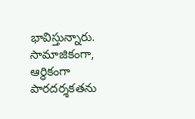భావిస్తున్నారు. సామాజికంగా, ఆర్థికంగా పారదర్శకతను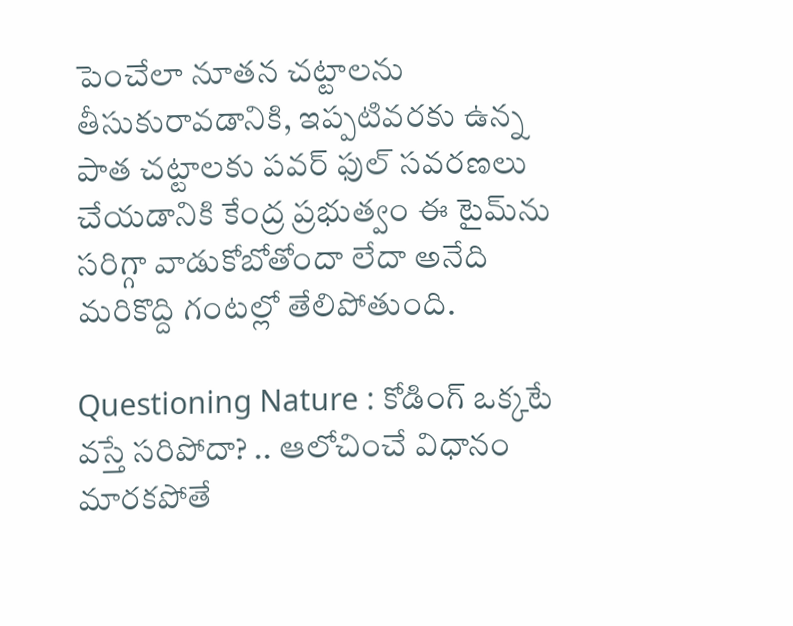పెంచేలా నూతన చట్టాలను తీసుకురావడానికి, ఇప్పటివరకు ఉన్న పాత చట్టాలకు పవర్ ఫుల్ సవరణలు చేయడానికి కేంద్ర ప్రభుత్వం ఈ టైమ్‌ను సరిగ్గా వాడుకోబోతోందా లేదా అనేది మరికొద్ది గంటల్లో తేలిపోతుంది.

Questioning Nature : కోడింగ్ ఒక్కటే వస్తే సరిపోదా? .. ఆలోచించే విధానం మారకపోతే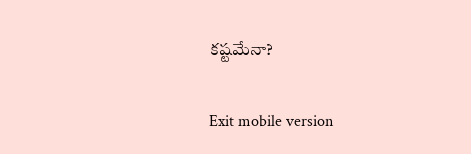కష్టమేనా?

Exit mobile version